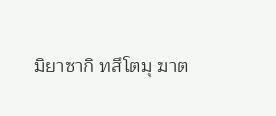มิยาซากิ ทสึโตมุ ฆาต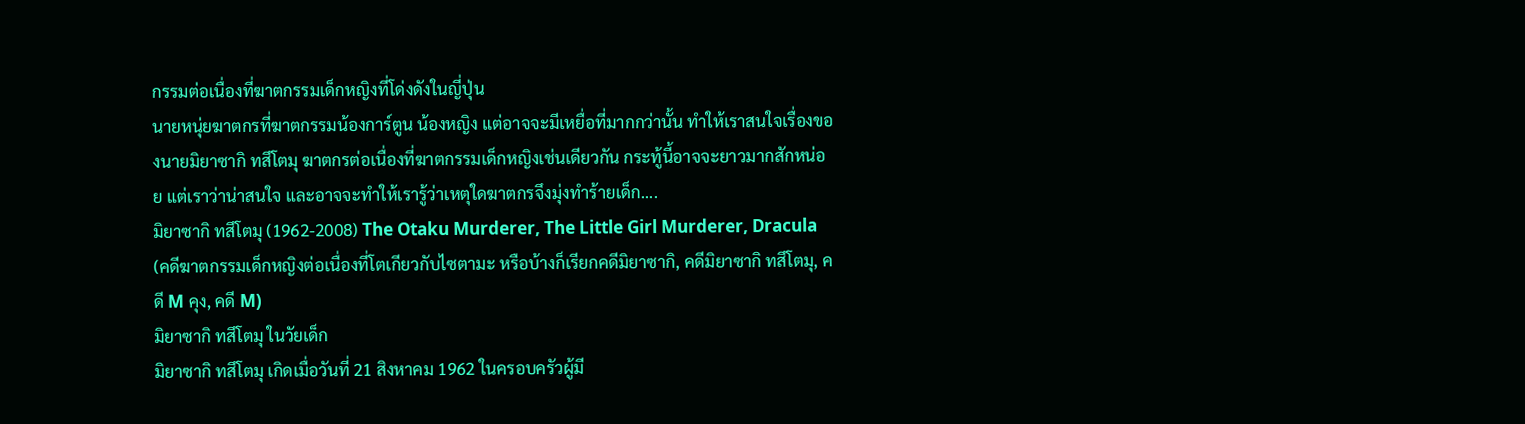กรรมต่อเนื่องที่ฆาตกรรมเด็กหญิงที่โด่งดังในญี่ปุ่น
นายหนุ่ยฆาตกรที่ฆาตกรรมน้องการ์ตูน น้องหญิง แต่อาจจะมีเหยื่อที่มากกว่านั้น ทำให้เราสนใจเรื่องของนายมิยาซากิ ทสึโตมุ ฆาตกรต่อเนื่องที่ฆาตกรรมเด็กหญิงเช่นเดียวกัน กระทู้นี้อาจจะยาวมากสักหน่อย แต่เราว่าน่าสนใจ และอาจจะทำให้เรารู้ว่าเหตุใดฆาตกรจึงมุ่งทำร้ายเด็ก....
มิยาซากิ ทสึโตมุ (1962-2008) The Otaku Murderer, The Little Girl Murderer, Dracula
(คดีฆาตกรรมเด็กหญิงต่อเนื่องที่โตเกียวกับไซตามะ หรือบ้างก็เรียกคดีมิยาซากิ, คดีมิยาซากิ ทสึโตมุ, คดี M คุง, คดี M)
มิยาซากิ ทสึโตมุ ในวัยเด็ก
มิยาซากิ ทสึโตมุ เกิดเมื่อวันที่ 21 สิงหาคม 1962 ในครอบครัวผู้มี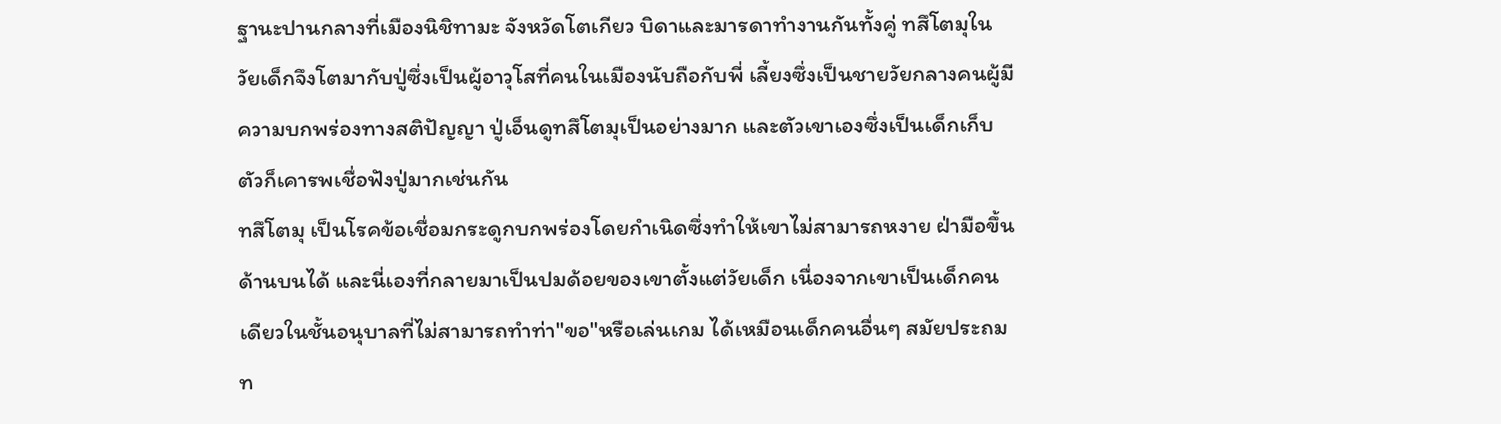ฐานะปานกลางที่เมืองนิชิทามะ จังหวัดโตเกียว บิดาและมารดาทำงานกันทั้งคู่ ทสึโตมุในวัยเด็กจึงโตมากับปู่ซึ่งเป็นผู้อาวุโสที่คนในเมืองนับถือกับพี่ เลี้ยงซึ่งเป็นชายวัยกลางคนผู้มีความบกพร่องทางสติปัญญา ปู่เอ็นดูทสึโตมุเป็นอย่างมาก และตัวเขาเองซึ่งเป็นเด็กเก็บตัวก็เคารพเชื่อฟังปู่มากเช่นกัน
ทสึโตมุ เป็นโรคข้อเชื่อมกระดูกบกพร่องโดยกำเนิดซึ่งทำให้เขาไม่สามารถหงาย ฝ่ามือขึ้นด้านบนได้ และนี่เองที่กลายมาเป็นปมด้อยของเขาตั้งแต่วัยเด็ก เนื่องจากเขาเป็นเด็กคนเดียวในชั้นอนุบาลที่ไม่สามารถทำท่า"ขอ"หรือเล่นเกม ได้เหมือนเด็กคนอื่นๆ สมัยประถม ท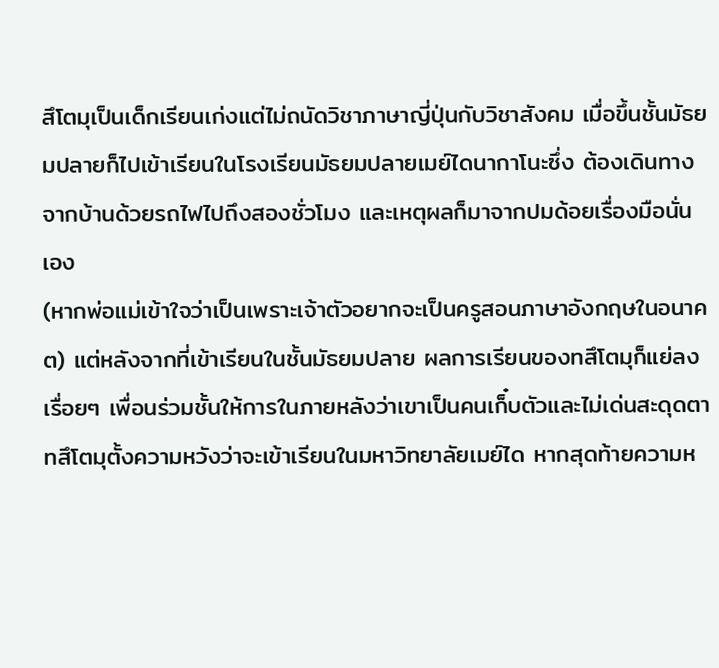สึโตมุเป็นเด็กเรียนเก่งแต่ไม่ถนัดวิชาภาษาญี่ปุ่นกับวิชาสังคม เมื่อขึ้นชั้นมัธยมปลายก็ไปเข้าเรียนในโรงเรียนมัธยมปลายเมย์ไดนากาโนะซึ่ง ต้องเดินทางจากบ้านด้วยรถไฟไปถึงสองชั่วโมง และเหตุผลก็มาจากปมด้อยเรื่องมือนั่นเอง
(หากพ่อแม่เข้าใจว่าเป็นเพราะเจ้าตัวอยากจะเป็นครูสอนภาษาอังกฤษในอนาคต) แต่หลังจากที่เข้าเรียนในชั้นมัธยมปลาย ผลการเรียนของทสึโตมุก็แย่ลงเรื่อยๆ เพื่อนร่วมชั้นให้การในภายหลังว่าเขาเป็นคนเก็๋บตัวและไม่เด่นสะดุดตา ทสึโตมุตั้งความหวังว่าจะเข้าเรียนในมหาวิทยาลัยเมย์ได หากสุดท้ายความห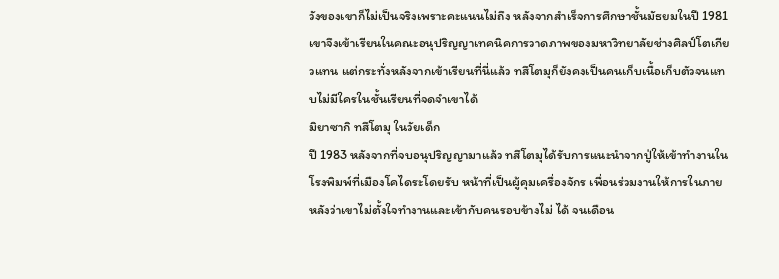วังของเขาก็ไม่เป็นจริงเพราะคะแนนไม่ถึง หลังจากสำเร็จการศึกษาชั้นมัธยมในปี 1981 เขาจึงเข้าเรียนในคณะอนุปริญญาเทคนิคการวาดภาพของมหาวิทยาลัยช่างศิลป์โตเกียวแทน แต่กระทั่งหลังจากเข้าเรียนที่นี่แล้ว ทสึโตมุก็ยังคงเป็นคนเก็บเนื้อเก็บตัวจนแทบไม่มีใครในชั้นเรียนที่จดจำเขาได้
มิยาซากิ ทสึโตมุ ในวัยเด็ก
ปี 1983 หลังจากที่จบอนุปริญญามาแล้ว ทสึโตมุได้รับการแนะนำจากปู่ให้เข้าทำงานในโรงพิมพ์ที่เมืองโคไดระโดยรับ หน้าที่เป็นผู้คุมเครื่องจักร เพื่อนร่วมงานให้การในภายหลังว่าเขาไม่ตั้งใจทำงานและเข้ากับคนรอบข้างไม่ ได้ จนเดือน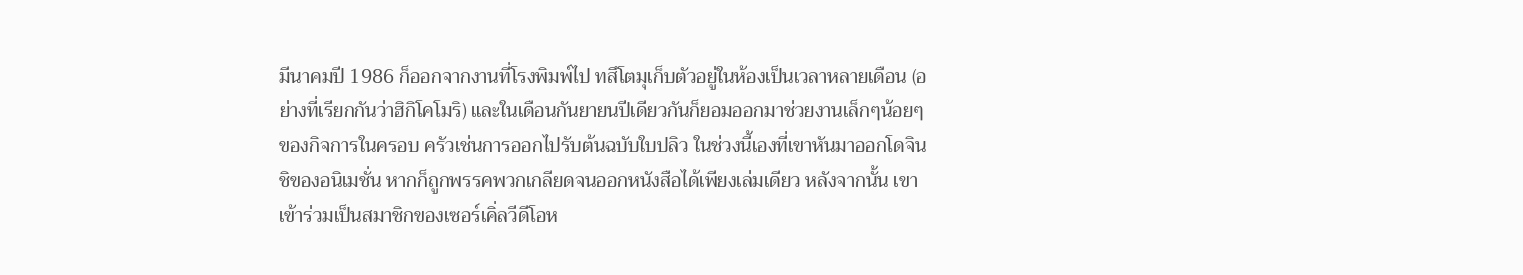มีนาคมปี 1986 ก็ออกจากงานที่โรงพิมพ์ไป ทสึโตมุเก็บตัวอยู่ในห้องเป็นเวลาหลายเดือน (อย่างที่เรียกกันว่าฮิกิโคโมริ) และในเดือนกันยายนปีเดียวกันก็ยอมออกมาช่วยงานเล็กๆน้อยๆของกิจการในครอบ ครัวเช่นการออกไปรับต้นฉบับใบปลิว ในช่วงนี้เองที่เขาหันมาออกโดจินชิของอนิเมชั่น หากก็ถูกพรรคพวกเกลียดจนออกหนังสือได้เพียงเล่มเดียว หลังจากนั้น เขาเข้าร่วมเป็นสมาชิกของเซอร์เคิ่ลวีดีโอห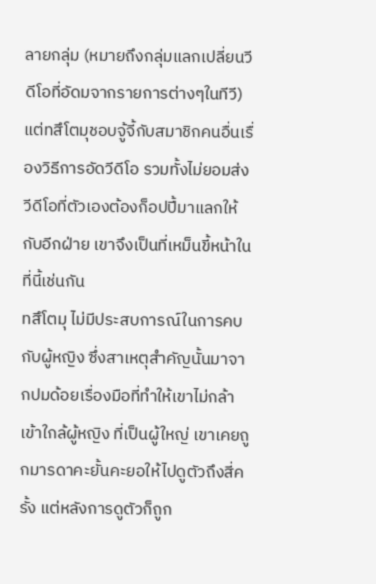ลายกลุ่ม (หมายถึงกลุ่มแลกเปลี่ยนวีดีโอที่อัดมจากรายการต่างๆในทีวี) แต่ทสึโตมุชอบจู้จี้กับสมาชิกคนอื่นเรื่องวิธีการอัดวีดีโอ รวมทั้งไม่ยอมส่งวีดีโอที่ตัวเองต้องก็อปปี้มาแลกให้กับอีกฝ่าย เขาจึงเป็นที่เหม็นขี้หน้าในที่นี้เช่นกัน
ทสึโตมุ ไม่มีประสบการณ์ในการคบกับผู้หญิง ซึ่งสาเหตุสำคัญนั้นมาจากปมด้อยเรื่องมือที่ทำให้เขาไม่กล้าเข้าใกล้ผู้หญิง ที่เป็นผู้ใหญ่ เขาเคยถูกมารดาคะยั้นคะยอให้ไปดูตัวถึงสี่ครั้ง แต่หลังการดูตัวก็ถูก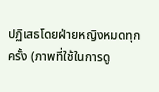ปฏิเสธโดยฝ่ายหญิงหมดทุกครั้ง (ภาพที่ใช้ในการดู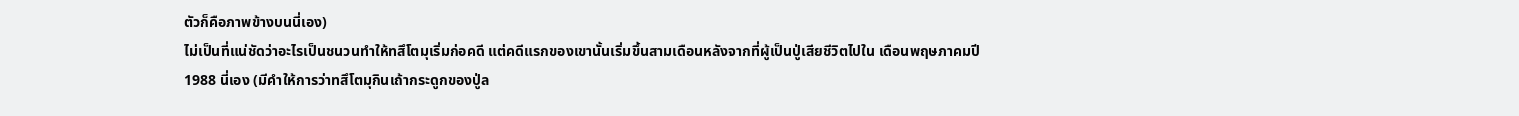ตัวก็คือภาพข้างบนนี่เอง)
ไม่เป็นที่แน่ชัดว่าอะไรเป็นชนวนทำให้ทสึโตมุเริ่มก่อคดี แต่คดีแรกของเขานั้นเริ่มขึ้นสามเดือนหลังจากที่ผู้เป็นปู่เสียชีวิตไปใน เดือนพฤษภาคมปี 1988 นี่เอง (มีคำให้การว่าทสึโตมุกินเถ้ากระดูกของปู่ล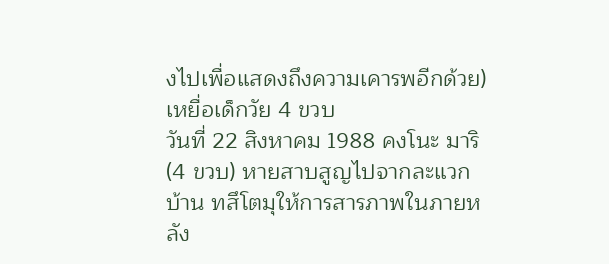งไปเพื่อแสดงถึงความเคารพอีกด้วย)
เหยื่อเด็กวัย 4 ขวบ
วันที่ 22 สิงหาคม 1988 คงโนะ มาริ (4 ขวบ) หายสาบสูญไปจากละแวกบ้าน ทสึโตมุให้การสารภาพในภายหลัง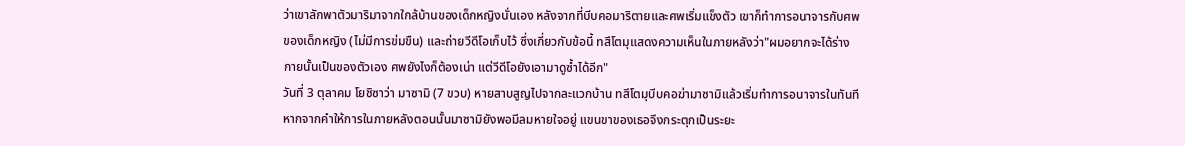ว่าเขาลักพาตัวมาริมาจากใกล้บ้านของเด็กหญิงนั่นเอง หลังจากที่บีบคอมาริตายและศพเริ่มแข็งตัว เขาก็ทำการอนาจารกับศพของเด็กหญิง (ไม่มีการข่มขืน) และถ่ายวีดีโอเก็บไว้ ซึ่งเกี่ยวกับข้อนี้ ทสึโตมุแสดงความเห็นในภายหลังว่า"ผมอยากจะได้ร่างกายนั้นเป็นของตัวเอง ศพยังไงก็ต้องเน่า แต่วีดีโอยังเอามาดูซ้ำได้อีก"
วันที่ 3 ตุลาคม โยชิซาว่า มาซามิ (7 ขวบ) หายสาบสูญไปจากละแวกบ้าน ทสึโตมุบีบคอฆ่ามาซามิแล้วเริ่มทำการอนาจารในทันที หากจากคำให้การในภายหลังตอนนั้นมาซามิยังพอมีลมหายใจอยู่ แขนขาของเธอจึงกระตุกเป็นระยะ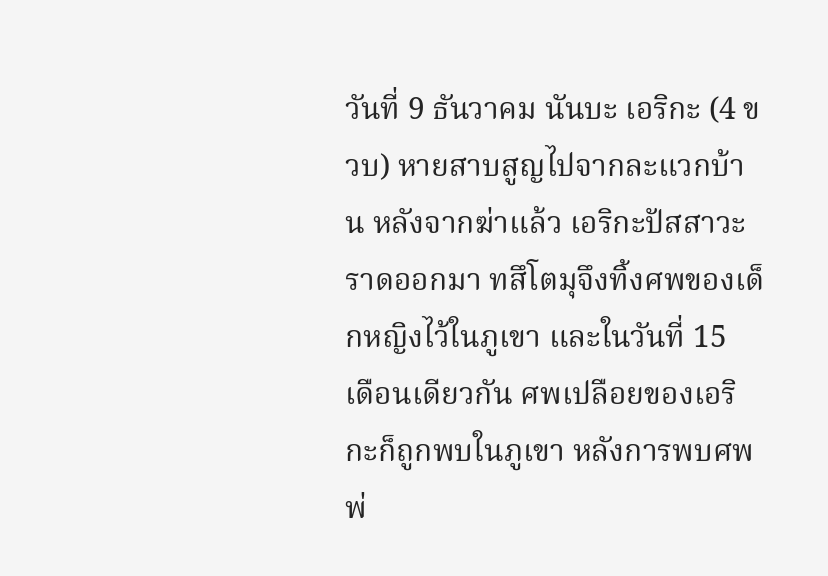วันที่ 9 ธันวาคม นันบะ เอริกะ (4 ขวบ) หายสาบสูญไปจากละแวกบ้าน หลังจากฆ่าแล้ว เอริกะปัสสาวะราดออกมา ทสึโตมุจึงทิ้งศพของเด็กหญิงไว้ในภูเขา และในวันที่ 15 เดือนเดียวกัน ศพเปลือยของเอริกะก็ถูกพบในภูเขา หลังการพบศพ พ่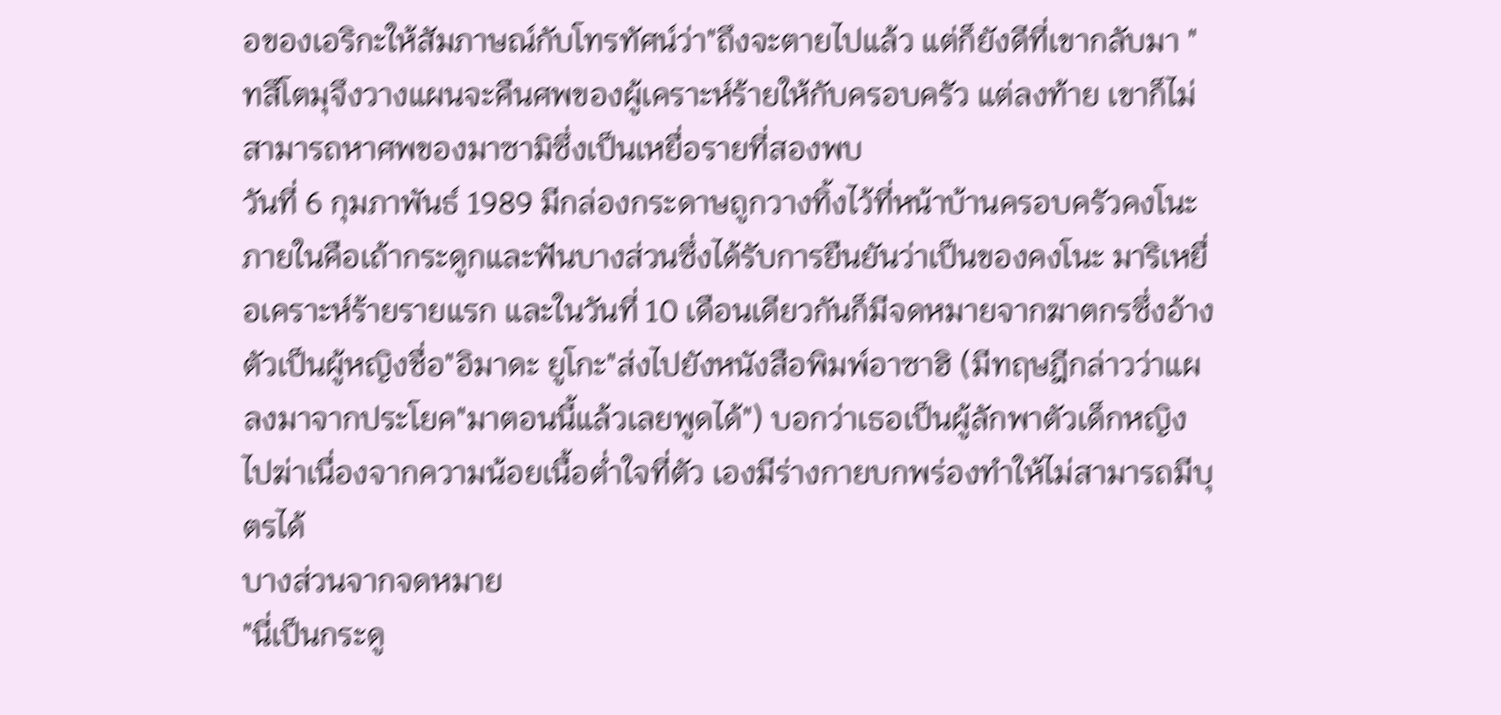อของเอริกะให้สัมภาษณ์กับโทรทัศน์ว่า"ถึงจะตายไปแล้ว แต่ก็ยังดีที่เขากลับมา "ทสึโตมุจึงวางแผนจะคืนศพของผู้เคราะห์ร้ายให้กับครอบครัว แต่ลงท้าย เขาก็ไม่สามารถหาศพของมาซามิซึ่งเป็นเหยื่อรายที่สองพบ
วันที่ 6 กุมภาพันธ์ 1989 มีกล่องกระดาษถูกวางทิ้งไว้ที่หน้าบ้านครอบครัวคงโนะ ภายในคือเถ้ากระดูกและฟันบางส่วนซึ่งได้รับการยืนยันว่าเป็นของคงโนะ มาริเหยื่อเคราะห์ร้ายรายแรก และในวันที่ 10 เดือนเดียวกันก็มีจดหมายจากฆาตกรซึ่งอ้างตัวเป็นผู้หญิงชื่อ"อิมาดะ ยูโกะ"ส่งไปยังหนังสือพิมพ์อาซาฮิ (มีทฤษฎีกล่าวว่าแผลงมาจากประโยค"มาตอนนี้แล้วเลยพูดได้") บอกว่าเธอเป็นผู้ลักพาตัวเด็กหญิงไปฆ่าเนื่องจากความน้อยเนื้อต่ำใจที่ตัว เองมีร่างกายบกพร่องทำให้ไม่สามารถมีบุตรได้
บางส่วนจากจดหมาย
"นี่เป็นกระดู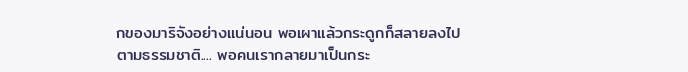กของมาริจังอย่างแน่นอน พอเผาแล้วกระดูกก็สลายลงไปตามธรรมชาติ.... พอคนเรากลายมาเป็นกระ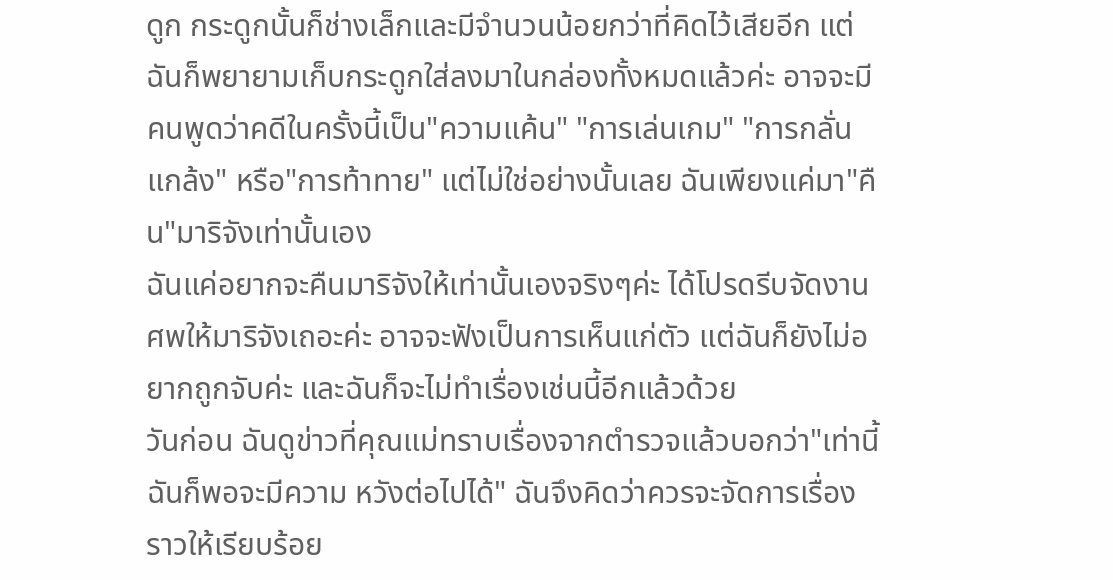ดูก กระดูกนั้นก็ช่างเล็กและมีจำนวนน้อยกว่าที่คิดไว้เสียอีก แต่ฉันก็พยายามเก็บกระดูกใส่ลงมาในกล่องทั้งหมดแล้วค่ะ อาจจะมีคนพูดว่าคดีในครั้งนี้เป็น"ความแค้น" "การเล่นเกม" "การกลั่นแกล้ง" หรือ"การท้าทาย" แต่ไม่ใช่อย่างนั้นเลย ฉันเพียงแค่มา"คืน"มาริจังเท่านั้นเอง
ฉันแค่อยากจะคืนมาริจังให้เท่านั้นเองจริงๆค่ะ ได้โปรดรีบจัดงานศพให้มาริจังเถอะค่ะ อาจจะฟังเป็นการเห็นแก่ตัว แต่ฉันก็ยังไม่อยากถูกจับค่ะ และฉันก็จะไม่ทำเรื่องเช่นนี้อีกแล้วด้วย
วันก่อน ฉันดูข่าวที่คุณแม่ทราบเรื่องจากตำรวจแล้วบอกว่า"เท่านี้ฉันก็พอจะมีความ หวังต่อไปได้" ฉันจึงคิดว่าควรจะจัดการเรื่องราวให้เรียบร้อย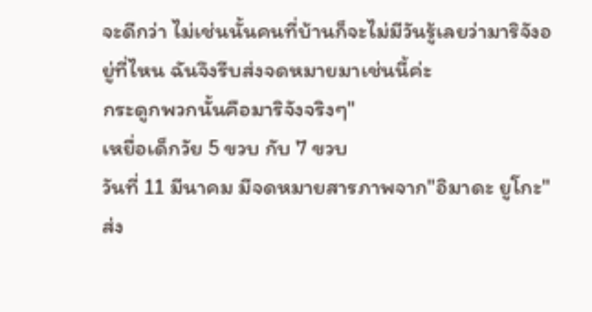จะดีกว่า ไม่เช่นนั้นคนที่บ้านก็จะไม่มีวันรู้เลยว่ามาริจังอยู่ที่ไหน ฉันจึงรีบส่งจดหมายมาเช่นนี้ค่ะ
กระดูกพวกนั้นคือมาริจังจริงๆ"
เหยื่อเด็กวัย 5 ขวบ กับ 7 ขวบ
วันที่ 11 มีนาคม มีจดหมายสารภาพจาก"อิมาดะ ยูโกะ"ส่ง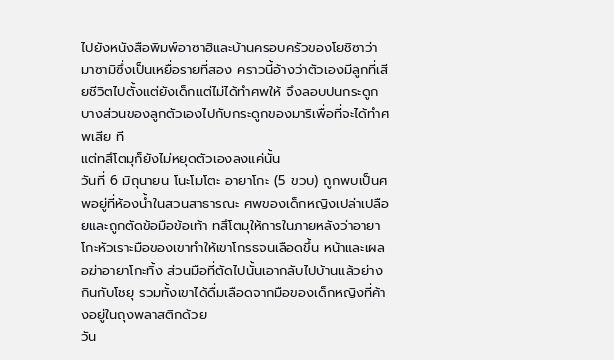ไปยังหนังสือพิมพ์อาซาฮิและบ้านครอบครัวของโยชิซาว่า มาซามิซึ่งเป็นเหยื่อรายที่สอง คราวนี้อ้างว่าตัวเองมีลูกที่เสียชีวิตไปตั้งแต่ยังเด็กแต่ไม่ได้ทำศพให้ จึงลอบปนกระดูกบางส่วนของลูกตัวเองไปกับกระดูกของมาริเพื่อที่จะได้ทำศพเสีย ที
แต่ทสึโตมุก็ยังไม่หยุดตัวเองลงแค่นั้น
วันที่ 6 มิถุนายน โนะโมโตะ อายาโกะ (5 ขวบ) ถูกพบเป็นศพอยู่ที่ห้องน้ำในสวนสาธารณะ ศพของเด็กหญิงเปล่าเปลือยและถูกตัดข้อมือข้อเท้า ทสึโตมุให้การในภายหลังว่าอายาโกะหัวเราะมือของเขาทำให้เขาโกรธจนเลือดขึ้น หน้าและเผลอฆ่าอายาโกะทิ้ง ส่วนมือที่ตัดไปนั้นเอากลับไปบ้านแล้วย่างกินกับโชยุ รวมทั้งเขาได้ดื่มเลือดจากมือของเด็กหญิงที่ค้างอยู่ในถุงพลาสติกด้วย
วัน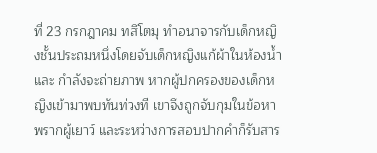ที่ 23 กรกฎาคม ทสึโตมุ ทำอนาจารกับเด็กหญิงชั้นประถมหนึ่งโดยจับเด็กหญิงแก้ผ้าในห้องน้ำและ กำลังจะถ่ายภาพ หากผู้ปกครองของเด็กหญิงเข้ามาพบทันท่วงที เขาจึงถูกจับกุมในข้อหาพรากผู้เยาว์ และระหว่างการสอบปากคำก็รับสาร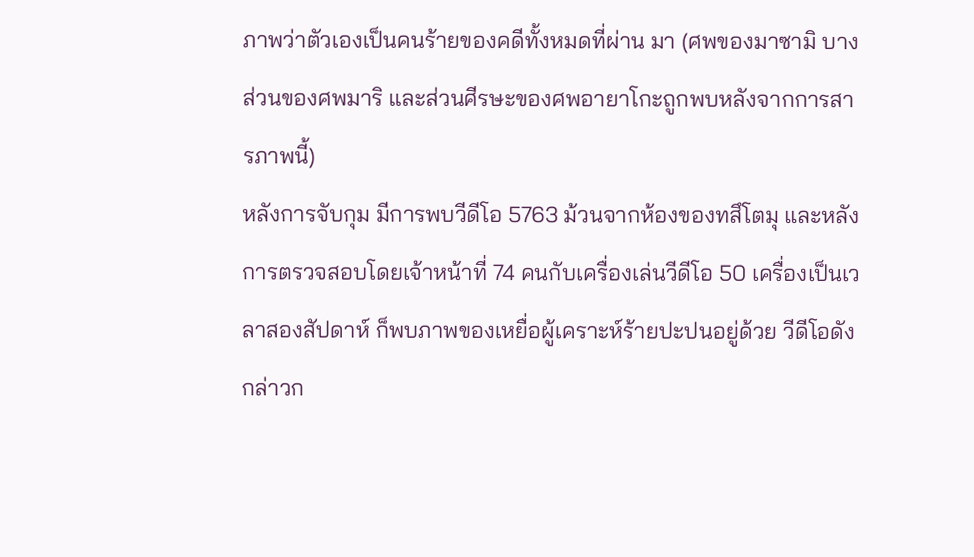ภาพว่าตัวเองเป็นคนร้ายของคดีทั้งหมดที่ผ่าน มา (ศพของมาซามิ บางส่วนของศพมาริ และส่วนศีรษะของศพอายาโกะถูกพบหลังจากการสารภาพนี้)
หลังการจับกุม มีการพบวีดีโอ 5763 ม้วนจากห้องของทสึโตมุ และหลังการตรวจสอบโดยเจ้าหน้าที่ 74 คนกับเครื่องเล่นวีดีโอ 50 เครื่องเป็นเวลาสองสัปดาห์ ก็พบภาพของเหยื่อผู้เคราะห์ร้ายปะปนอยู่ด้วย วีดีโอดังกล่าวก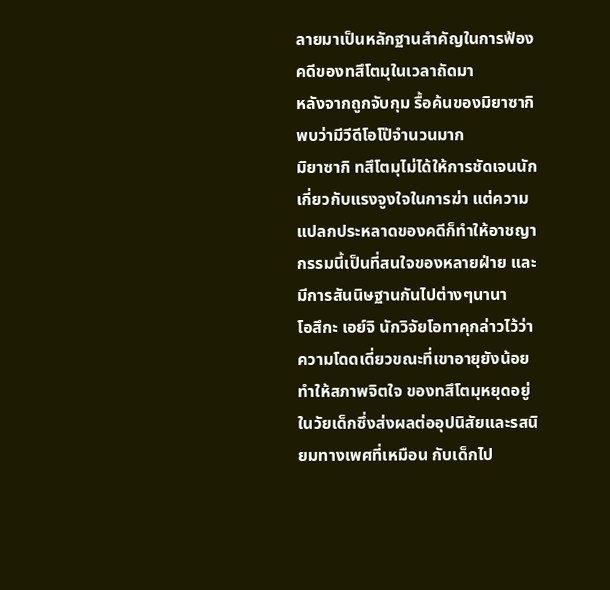ลายมาเป็นหลักฐานสำคัญในการฟ้องคดีของทสึโตมุในเวลาถัดมา
หลังจากถูกจับกุม รื้อค้นของมิยาซากิ พบว่ามีวีดีโอโป๊จำนวนมาก
มิยาซากิ ทสึโตมุไม่ได้ให้การชัดเจนนักเกี่ยวกับแรงจูงใจในการฆ่า แต่ความแปลกประหลาดของคดีก็ทำให้อาชญากรรมนี้เป็นที่สนใจของหลายฝ่าย และมีการสันนิษฐานกันไปต่างๆนานา
โอสึกะ เอย์จิ นักวิจัยโอทาคุกล่าวไว้ว่าความโดดเดี่ยวขณะที่เขาอายุยังน้อยทำให้สภาพจิตใจ ของทสึโตมุหยุดอยู่ในวัยเด็กซึ่งส่งผลต่ออุปนิสัยและรสนิยมทางเพศที่เหมือน กับเด็กไป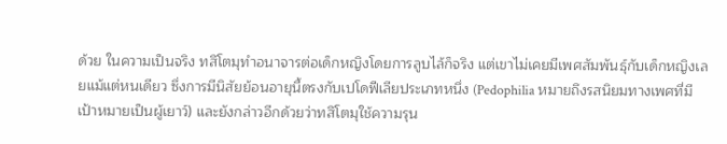ด้วย ในความเป็นจริง ทสึโตมุทำอนาจารต่อเด็กหญิงโดยการลูบไล้ก็จริง แต่เขาไม่เคยมีเพศสัมพันธุ์กับเด็กหญิงเลยแม้แต่หนเดียว ซึ่งการมีนิสัยย้อนอายุนี้ตรงกับเปโดฟีเลียประเภทหนึ่ง (Pedophilia หมายถึงรสนิยมทางเพศที่มีเป้าหมายเป็นผู้เยาว์) และยังกล่าวอีกด้วยว่าทสึโตมุใช้ความรุน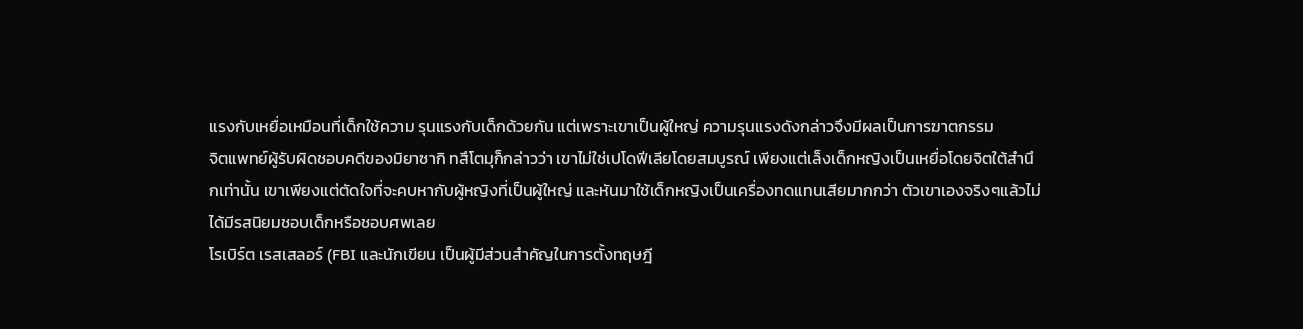แรงกับเหยื่อเหมือนที่เด็กใช้ความ รุนแรงกับเด็กด้วยกัน แต่เพราะเขาเป็นผู้ใหญ่ ความรุนแรงดังกล่าวจึงมีผลเป็นการฆาตกรรม
จิตแพทย์ผู้รับผิดชอบคดีของมิยาซากิ ทสึโตมุก็กล่าวว่า เขาไม่ใช่เปโดฟีเลียโดยสมบูรณ์ เพียงแต่เล็งเด็กหญิงเป็นเหยื่อโดยจิตใต้สำนึกเท่านั้น เขาเพียงแต่ตัดใจที่จะคบหากับผู้หญิงที่เป็นผู้ใหญ่ และหันมาใช้เด็กหญิงเป็นเครื่องทดแทนเสียมากกว่า ตัวเขาเองจริงๆแล้วไม่ได้มีรสนิยมชอบเด็กหรือชอบศพเลย
โรเบิร์ต เรสเสลอร์ (FBI และนักเขียน เป็นผู้มีส่วนสำคัญในการตั้งทฤษฎี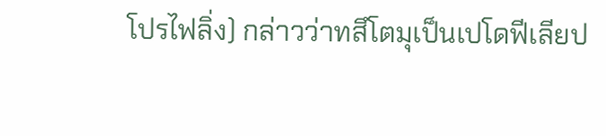โปรไฟลิ่ง) กล่าวว่าทสึโตมุเป็นเปโดฟีเลียป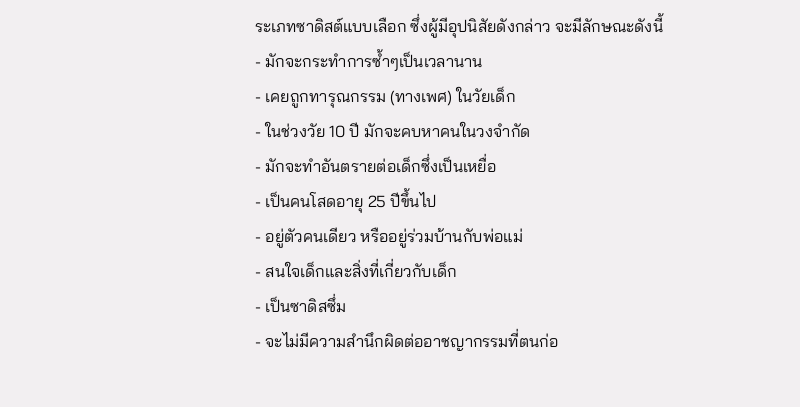ระเภทซาดิสต์แบบเลือก ซึ่งผู้มีอุปนิสัยดังกล่าว จะมีลักษณะดังนี้
- มักจะกระทำการซ้ำๆเป็นเวลานาน
- เคยถูกทารุณกรรม (ทางเพศ) ในวัยเด็ก
- ในช่วงวัย 10 ปี มักจะคบหาคนในวงจำกัด
- มักจะทำอันตรายต่อเด็กซึ่งเป็นเหยื่อ
- เป็นคนโสดอายุ 25 ปีขึ้นไป
- อยู่ตัวคนเดียว หรืออยู่ร่วมบ้านกับพ่อแม่
- สนใจเด็กและสิ่งที่เกี่ยวกับเด็ก
- เป็นซาดิสซึ่ม
- จะไม่มีความสำนึกผิดต่ออาชญากรรมที่ตนก่อ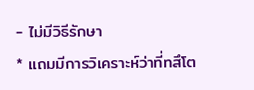- ไม่มีวิธีรักษา
* แถมมีการวิเคราะห์ว่าที่ทสึโต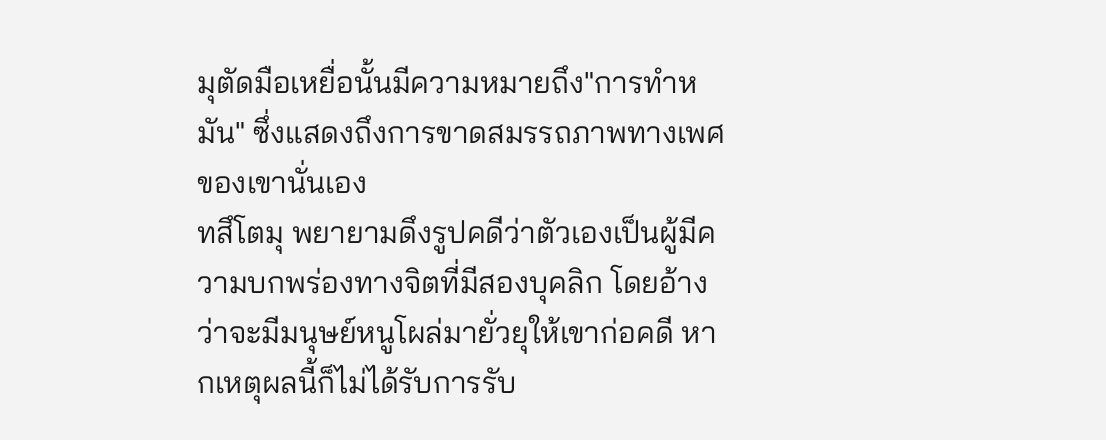มุตัดมือเหยื่อนั้นมีความหมายถึง"การทำหมัน" ซึ่งแสดงถึงการขาดสมรรถภาพทางเพศของเขานั่นเอง
ทสึโตมุ พยายามดึงรูปคดีว่าตัวเองเป็นผู้มีความบกพร่องทางจิตที่มีสองบุคลิก โดยอ้างว่าจะมีมนุษย์หนูโผล่มายั่วยุให้เขาก่อคดี หากเหตุผลนี้ก็ไม่ได้รับการรับ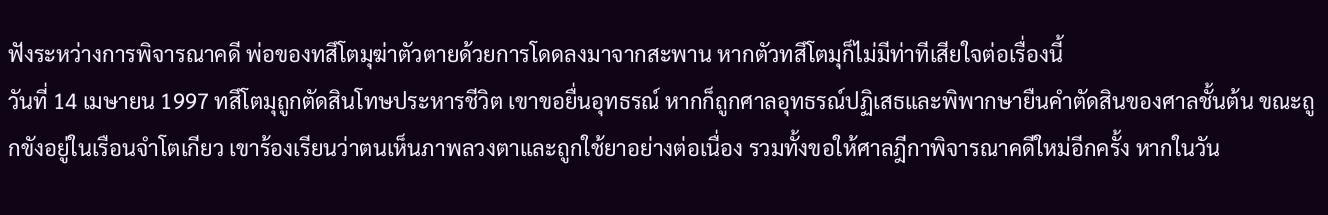ฟังระหว่างการพิจารณาคดี พ่อของทสึโตมุฆ่าตัวตายด้วยการโดดลงมาจากสะพาน หากตัวทสึโตมุก็ไม่มีท่าทีเสียใจต่อเรื่องนี้
วันที่ 14 เมษายน 1997 ทสึโตมุถูกตัดสินโทษประหารชีวิต เขาขอยื่นอุทธรณ์ หากก็ถูกศาลอุทธรณ์ปฏิเสธและพิพากษายืนคำตัดสินของศาลชั้นต้น ขณะถูกขังอยู่ในเรือนจำโตเกียว เขาร้องเรียนว่าตนเห็นภาพลวงตาและถูกใช้ยาอย่างต่อเนื่อง รวมทั้งขอให้ศาลฎีกาพิจารณาคดีใหม่อีกครั้ง หากในวัน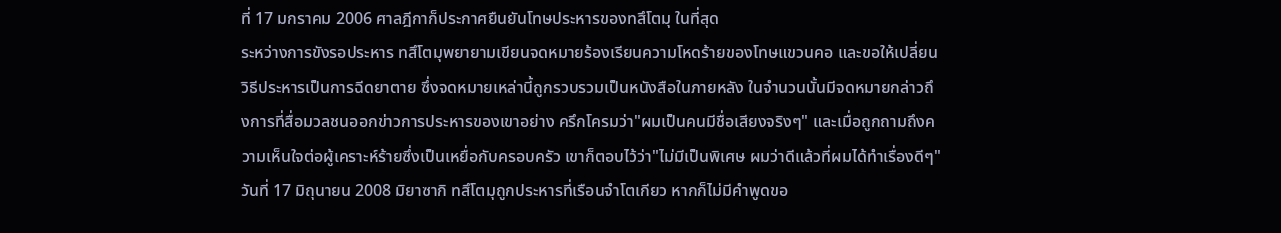ที่ 17 มกราคม 2006 ศาลฎีกาก็ประกาศยืนยันโทษประหารของทสึโตมุ ในที่สุด
ระหว่างการขังรอประหาร ทสึโตมุพยายามเขียนจดหมายร้องเรียนความโหดร้ายของโทษแขวนคอ และขอให้เปลี่ยนวิธีประหารเป็นการฉีดยาตาย ซึ่งจดหมายเหล่านี้ถูกรวบรวมเป็นหนังสือในภายหลัง ในจำนวนนั้นมีจดหมายกล่าวถึงการที่สื่อมวลชนออกข่าวการประหารของเขาอย่าง ครึกโครมว่า"ผมเป็นคนมีชื่อเสียงจริงๆ" และเมื่อถูกถามถึงความเห็นใจต่อผู้เคราะห์ร้ายซึ่งเป็นเหยื่อกับครอบครัว เขาก็ตอบไว้ว่า"ไม่มีเป็นพิเศษ ผมว่าดีแล้วที่ผมได้ทำเรื่องดีๆ"
วันที่ 17 มิถุนายน 2008 มิยาซากิ ทสึโตมุถูกประหารที่เรือนจำโตเกียว หากก็ไม่มีคำพูดขอ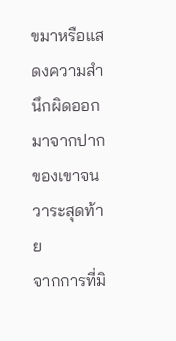ขมาหรือแสดงความสำนึกผิดออกมาจากปากของเขาจนวาระสุดท้าย
จากการที่มิ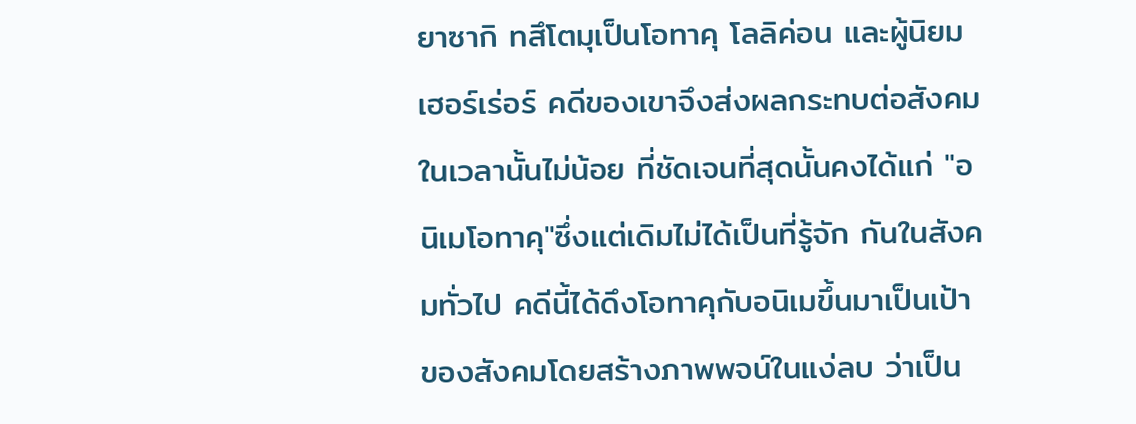ยาซากิ ทสึโตมุเป็นโอทาคุ โลลิค่อน และผู้นิยมเฮอร์เร่อร์ คดีของเขาจึงส่งผลกระทบต่อสังคมในเวลานั้นไม่น้อย ที่ชัดเจนที่สุดนั้นคงได้แก่ "อนิเมโอทาคุ"ซึ่งแต่เดิมไม่ได้เป็นที่รู้จัก กันในสังคมทั่วไป คดีนี้ได้ดึงโอทาคุกับอนิเมขึ้นมาเป็นเป้าของสังคมโดยสร้างภาพพจน์ในแง่ลบ ว่าเป็น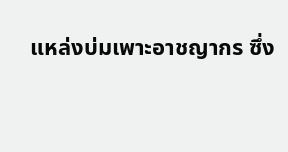แหล่งบ่มเพาะอาชญากร ซึ่ง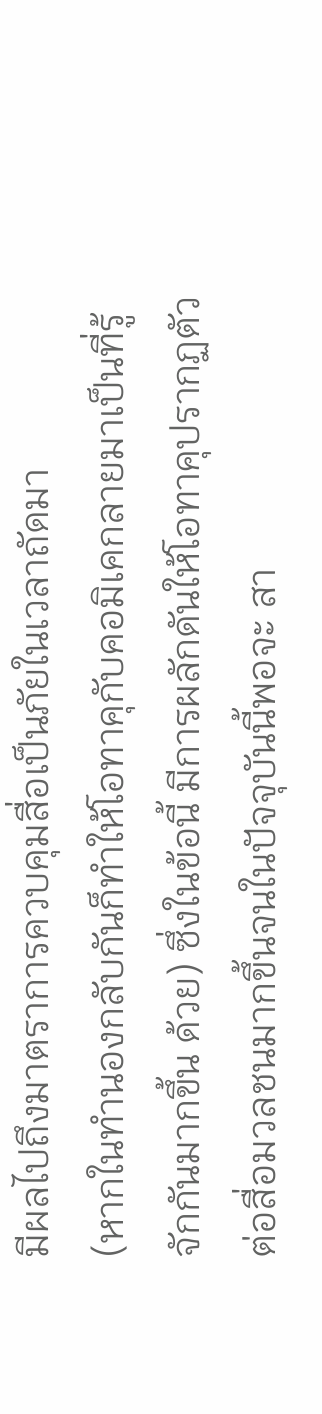มีผลไปถึงมาตราการควบคุมสื่อเป็นภัยในเวลาถัดมา
(หากในทำนองกลับกันก็ทำให้โอทาคุกับคอมิเคกลายมาเป็นที่รู้จักกันมากขึ้น ด้วย) ซึ่งในข้อนี้ มีการผลักดันให้โอทาคุปรากฏตัวต่อสื่อมวลชนมากขึ้นจนในปัจจุบันนี้พอจะ สา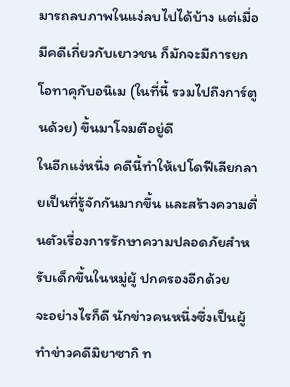มารถลบภาพในแง่ลบไปได้บ้าง แต่เมื่อมีคดีเกี่ยวกับเยาวชน ก็มักจะมีการยกโอทาคุกับอนิเม (ในที่นี้ รวมไปถึงการ์ตูนด้วย) ขึ้นมาโจมตีอยู่ดี
ในอีกแง่หนึ่ง คดีนี้ทำให้เปโดฟีเลียกลายเป็นที่รู้จักกันมากขึ้น และสร้างความตื่นตัวเรื่องการรักษาความปลอดภัยสำหรับเด็กขึ้นในหมู่ผู้ ปกครองอีกด้วย
จะอย่างไรก็ดี นักข่าวคนหนึ่งซึ่งเป็นผู้ทำข่าวคดีมิยาซากิ ท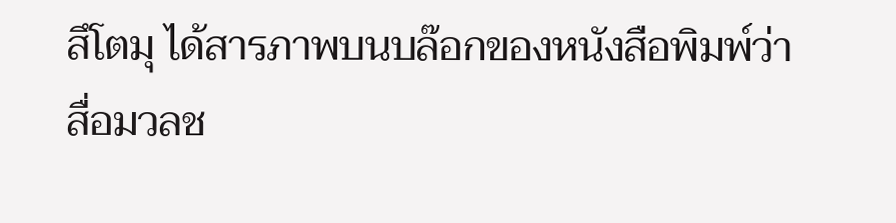สึโตมุ ได้สารภาพบนบล๊อกของหนังสือพิมพ์ว่า สื่อมวลช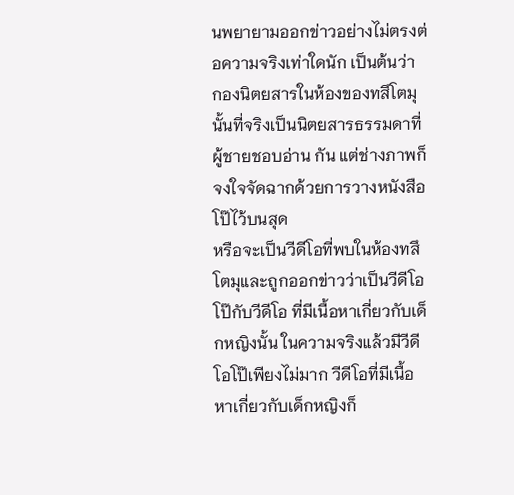นพยายามออกข่าวอย่างไม่ตรงต่อความจริงเท่าใดนัก เป็นต้นว่า กองนิตยสารในห้องของทสึโตมุนั้นที่จริงเป็นนิตยสารธรรมดาที่ผู้ชายชอบอ่าน กัน แต่ช่างภาพก็จงใจจัดฉากด้วยการวางหนังสือโป๊ไว้บนสุด
หรือจะเป็นวีดีโอที่พบในห้องทสึโตมุและถูกออกข่าวว่าเป็นวีดีโอโป๊กับวีดีโอ ที่มีเนื้อหาเกี่ยวกับเด็กหญิงนั้น ในความจริงแล้วมีวีดีโอโป๊เพียงไม่มาก วีดีโอที่มีเนื้อหาเกี่ยวกับเด็กหญิงก็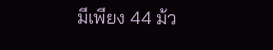มีเพียง 44 ม้ว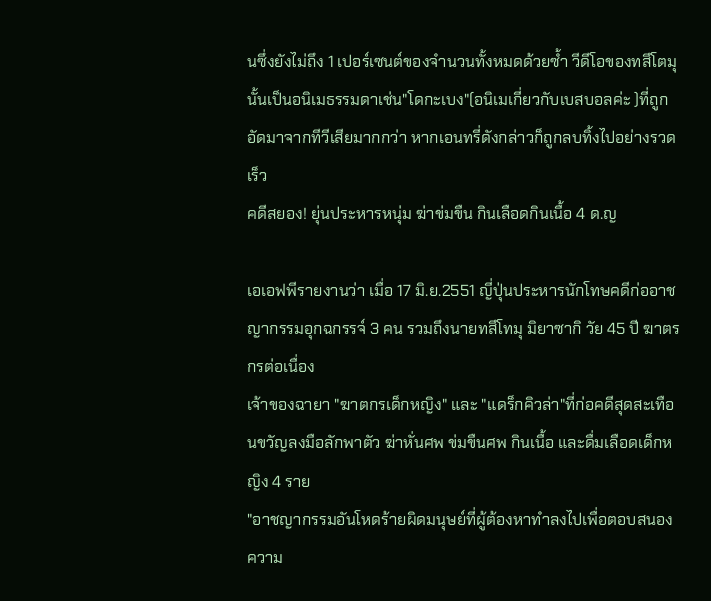นซึ่งยังไม่ถึง 1 เปอร์เซนต์ของจำนวนทั้งหมดด้วยซ้ำ วีดีโอของทสึโตมุนั้นเป็นอนิเมธรรมดาเช่น"โดกะเบง"(อนิเมเกี่ยวกับเบสบอลค่ะ )ที่ถูกอัดมาจากทีวีเสียมากกว่า หากเอนทรี่ดังกล่าวก็ถูกลบทิ้งไปอย่างรวดเร็ว
คดีสยอง! ยุ่นประหารหนุ่ม ฆ่าข่มขืน กินเลือดกินเนื้อ 4 ด.ญ

เอเอฟพีรายงานว่า เมื่อ 17 มิ.ย.2551 ญี่ปุ่นประหารนักโทษคดีก่ออาชญากรรมอุกฉกรรจ์ 3 คน รวมถึงนายทสึโทมุ มิยาซากิ วัย 45 ปี ฆาตรกรต่อเนื่อง
เจ้าของฉายา "ฆาตกรเด็กหญิง" และ "แดร็กคิวล่า"ที่ก่อคดีสุดสะเทือนขวัญลงมือลักพาตัว ฆ่าหั่นศพ ข่มขืนศพ กินเนื้อ และดื่มเลือดเด็กหญิง 4 ราย
"อาชญากรรมอันโหดร้ายผิดมนุษย์ที่ผู้ต้องหาทำลงไปเพื่อตอบสนองความ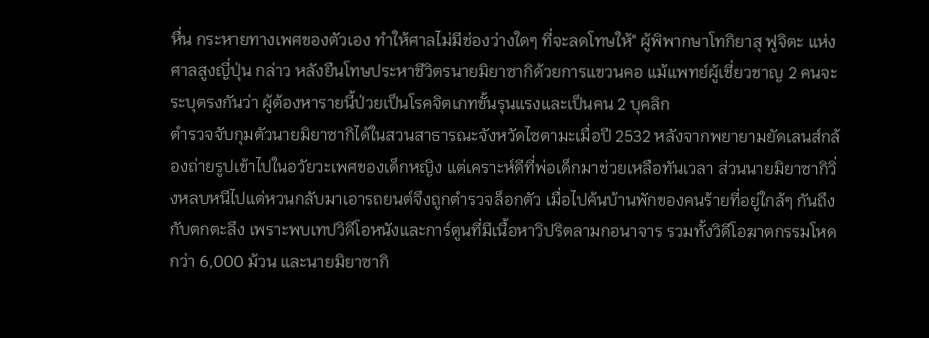หื่น กระหายทางเพศของตัวเอง ทำให้ศาลไม่มีช่องว่างใดๆ ที่จะลดโทษให้" ผู้พิพากษาโทกิยาสุ ฟูจิตะ แห่งศาลสูงญี่ปุ่น กล่าว หลังยืนโทษประหาชีวิตรนายมิยาซากิด้วยการแขวนคอ แม้แพทย์ผู้เชี่ยวชาญ 2 คนจะระบุตรงกันว่า ผู้ต้องหารายนี้ป่วยเป็นโรคจิตเภทขั้นรุนแรงและเป็นคน 2 บุคลิก
ตำรวจจับกุมตัวนายมิยาซากิได้ในสวนสาธารณะจังหวัดไซตามะเมื่อปี 2532 หลังจากพยายามยัดเลนส์กล้องถ่ายรูปเข้าไปในอวัยวะเพศของเด็กหญิง แต่เคราะห์ดีที่พ่อเด็กมาช่วยเหลือทันเวลา ส่วนนายมิยาซากิวิ่งหลบหนีไปแต่หวนกลับมาเอารถยนต์จึงถูกตำรวจล็อกตัว เมื่อไปค้นบ้านพักของคนร้ายที่อยู่ใกล้ๆ กันถึงกับตกตะลึง เพราะพบเทปวิดีโอหนังและการ์ตูนที่มีเนื้อหาวิปริตลามกอนาจาร รวมทั้งวิดีโอฆาตกรรมโหดกว่า 6,000 ม้วน และนายมิยาซากิ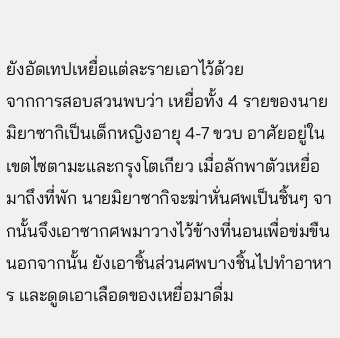ยังอัดเทปเหยื่อแต่ละรายเอาไว้ด้วย
จากการสอบสวนพบว่า เหยื่อทั้ง 4 รายของนายมิยาซากิเป็นเด็กหญิงอายุ 4-7 ขวบ อาศัยอยู่ในเขตไซตามะและกรุงโตเกียว เมื่อลักพาตัวเหยื่อมาถึงที่พัก นายมิยาซากิจะฆ่าหั่นศพเป็นชิ้นๆ จากนั้นจึงเอาซากศพมาวางไว้ข้างที่นอนเพื่อข่มขืน นอกจากนั้น ยังเอาชิ้นส่วนศพบางชิ้นไปทำอาหาร และดูดเอาเลือดของเหยื่อมาดื่ม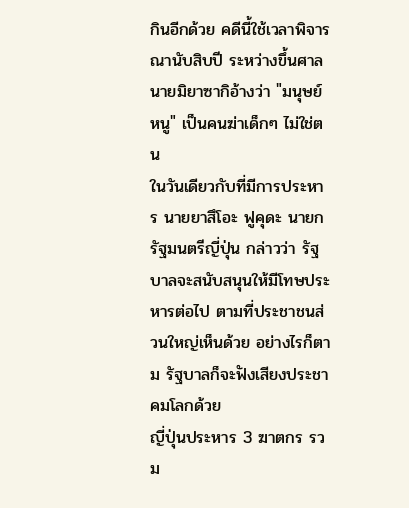กินอีกด้วย คดีนี้ใช้เวลาพิจารณานับสิบปี ระหว่างขึ้นศาล นายมิยาซากิอ้างว่า "มนุษย์หนู" เป็นคนฆ่าเด็กๆ ไม่ใช่ตน
ในวันเดียวกับที่มีการประหาร นายยาสึโอะ ฟูคุดะ นายกรัฐมนตรีญี่ปุ่น กล่าวว่า รัฐบาลจะสนับสนุนให้มีโทษประหารต่อไป ตามที่ประชาชนส่วนใหญ่เห็นด้วย อย่างไรก็ตาม รัฐบาลก็จะฟังเสียงประชาคมโลกด้วย
ญี่ปุ่นประหาร 3 ฆาตกร รวม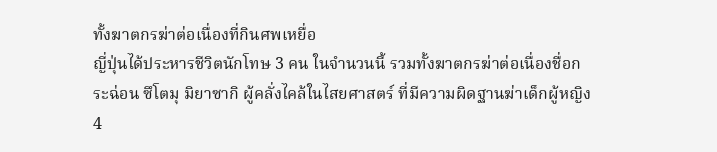ทั้งฆาตกรฆ่าต่อเนื่องที่กินศพเหยื่อ
ญี่ปุ่นได้ประหารชีวิตนักโทษ 3 คน ในจำนวนนี้ รวมทั้งฆาตกรฆ่าต่อเนื่องชื่อกระฉ่อน ซึโตมุ มิยาซากิ ผู้คลั่งไคล้ในไสยศาสตร์ ที่มีความผิดฐานฆ่าเด็กผู้หญิง 4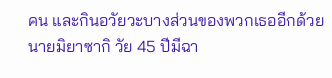คน และกินอวัยวะบางส่วนของพวกเธออีกด้วย นายมิยาซากิ วัย 45 ปีมีฉา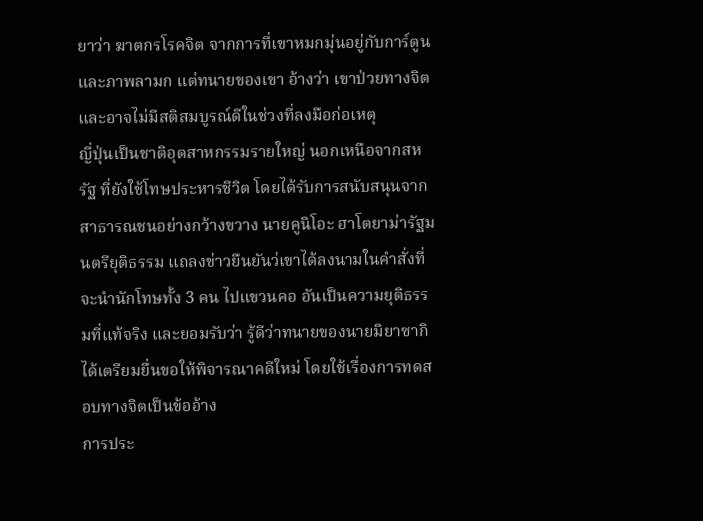ยาว่า ฆาตกรโรคจิต จากการที่เขาหมกมุ่นอยู่กับการ์ตูนและภาพลามก แต่ทนายของเขา อ้างว่า เขาป่วยทางจิต และอาจไม่มีสติสมบูรณ์ดีในช่วงที่ลงมือก่อเหตุ
ญี่ปุ่นเป็นชาติอุตสาหกรรมรายใหญ่ นอกเหนือจากสหรัฐ ที่ยังใช้โทษประหารชีวิต โดยได้รับการสนับสนุนจากสาธารณชนอย่างกว้างขวาง นายคูนิโอะ ฮาโตยาม่ารัฐมนตรียุติธรรม แถลงข่าวยืนยันว่เขาได้ลงนามในคำสั่งที่จะนำนักโทษทั้ง 3 คน ไปแขวนคอ อันเป็นความยุติธรรมที่แท้จริง และยอมรับว่า รู้ดีว่าทนายของนายมิยาซากิ ได้เตรียมยื่นขอให้พิจารณาคดีใหม่ โดยใช้เรื่องการทดสอบทางจิตเป็นข้ออ้าง
การประ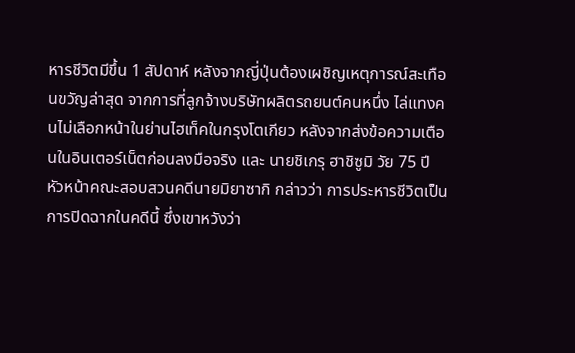หารชีวิตมีขึ้น 1 สัปดาห์ หลังจากญี่ปุ่นต้องเผชิญเหตุการณ์สะเทือนขวัญล่าสุด จากการที่ลูกจ้างบริษัทผลิตรถยนต์คนหนึ่ง ไล่แทงคนไม่เลือกหน้าในย่านไฮเท็คในกรุงโตเกียว หลังจากส่งข้อความเตือนในอินเตอร์เน็ตก่อนลงมือจริง และ นายชิเกรุ ฮาชิซูมิ วัย 75 ปี หัวหน้าคณะสอบสวนคดีนายมิยาซากิ กล่าวว่า การประหารชีวิตเป็นการปิดฉากในคดีนี้ ซึ่งเขาหวังว่า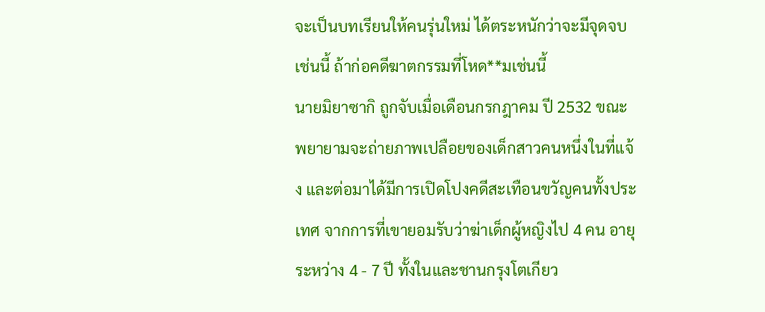จะเป็นบทเรียนให้คนรุ่นใหม่ ได้ตระหนักว่าจะมีจุดจบเช่นนี้ ถ้าก่อคดีฆาตกรรมที่โหด**มเช่นนี้
นายมิยาซากิ ถูกจับเมื่อเดือนกรกฎาคม ปี 2532 ขณะพยายามจะถ่ายภาพเปลือยของเด็กสาวคนหนึ่งในที่แจ้ง และต่อมาได้มีการเปิดโปงคดีสะเทือนขวัญคนทั้งประเทศ จากการที่เขายอมรับว่าฆ่าเด็กผู้หญิงไป 4 คน อายุระหว่าง 4 - 7 ปี ทั้งในและชานกรุงโตเกียว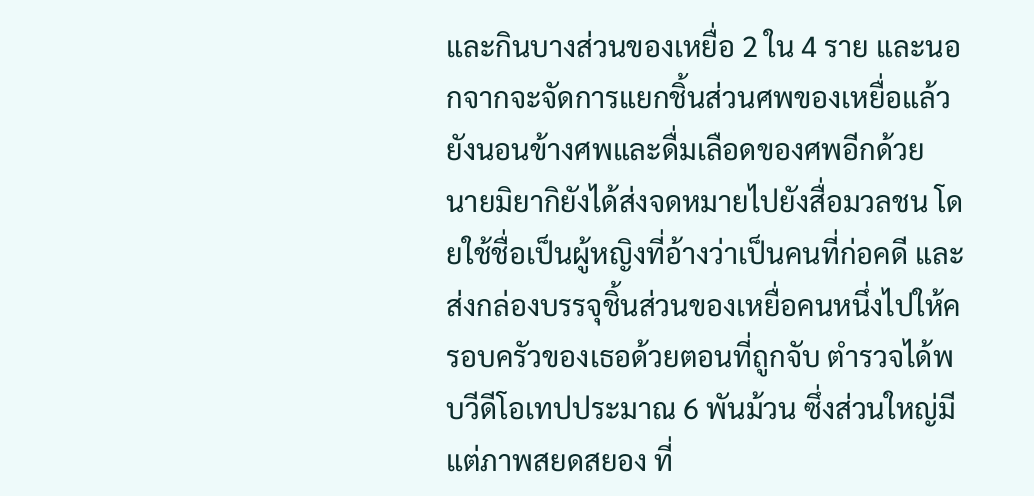และกินบางส่วนของเหยื่อ 2 ใน 4 ราย และนอกจากจะจัดการแยกชิ้นส่วนศพของเหยื่อแล้ว ยังนอนข้างศพและดื่มเลือดของศพอีกด้วย
นายมิยากิยังได้ส่งจดหมายไปยังสื่อมวลชน โดยใช้ชื่อเป็นผู้หญิงที่อ้างว่าเป็นคนที่ก่อคดี และส่งกล่องบรรจุชิ้นส่วนของเหยื่อคนหนึ่งไปให้ครอบครัวของเธอด้วยตอนที่ถูกจับ ตำรวจได้พบวีดีโอเทปประมาณ 6 พันม้วน ซึ่งส่วนใหญ่มีแต่ภาพสยดสยอง ที่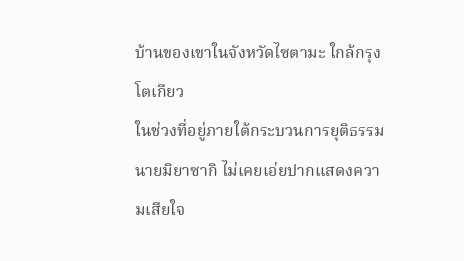บ้านของเขาในจังหวัดไซตามะ ใกล้กรุงโตเกียว
ในช่วงที่อยู่ภายใต้กระบวนการยุติธรรม นายมิยาซากิ ไม่เคยเอ่ยปากแสดงความเสียใจ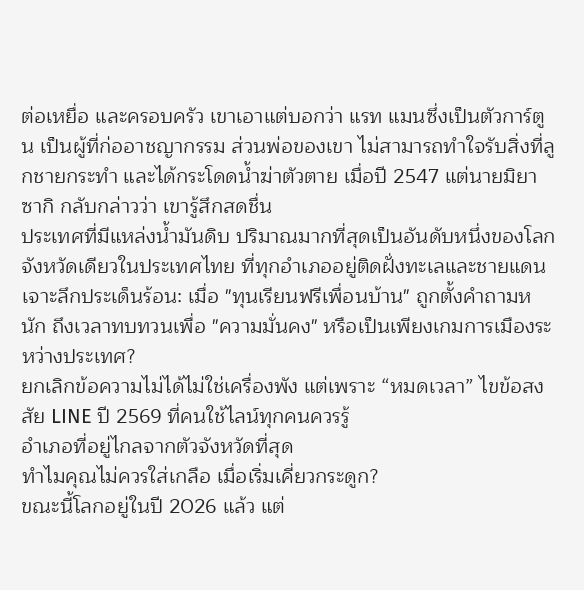ต่อเหยื่อ และครอบครัว เขาเอาแต่บอกว่า แรท แมนซึ่งเป็นตัวการ์ตูน เป็นผู้ที่ก่ออาชญากรรม ส่วนพ่อของเขา ไม่สามารถทำใจรับสิ่งที่ลูกชายกระทำ และได้กระโดดน้ำฆ่าตัวตาย เมื่อปี 2547 แต่นายมิยาซากิ กลับกล่าวว่า เขารู้สึกสดชื่น
ประเทศที่มีแหล่งน้ำมันดิบ ปริมาณมากที่สุดเป็นอันดับหนึ่งของโลก
จังหวัดเดียวในประเทศไทย ที่ทุกอำเภออยู่ติดฝั่งทะเลและชายแดน
เจาะลึกประเด็นร้อน: เมื่อ "ทุนเรียนฟรีเพื่อนบ้าน" ถูกตั้งคำถามหนัก ถึงเวลาทบทวนเพื่อ "ความมั่นคง" หรือเป็นเพียงเกมการเมืองระหว่างประเทศ?
ยกเลิกข้อความไม่ได้ไม่ใช่เครื่องพัง แต่เพราะ “หมดเวลา” ไขข้อสงสัย LINE ปี 2569 ที่คนใช้ไลน์ทุกคนควรรู้
อำเภอที่อยู่ไกลจากตัวจังหวัดที่สุด
ทำไมคุณไม่ควรใส่เกลือ เมื่อเริ่มเคี่ยวกระดูก?
ขณะนี้โลกอยู่ในปี 2026 แล้ว แต่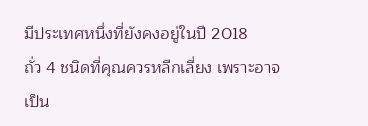มีประเทศหนึ่งที่ยังคงอยู่ในปี 2018
ถั่ว 4 ชนิดที่คุณควรหลีกเลี่ยง เพราะอาจเป็น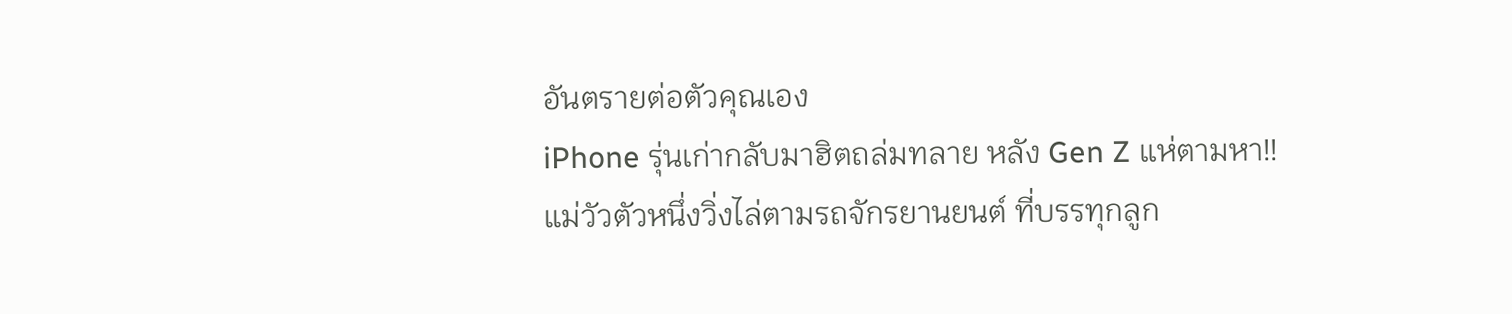อันตรายต่อตัวคุณเอง
iPhone รุ่นเก่ากลับมาฮิตถล่มทลาย หลัง Gen Z แห่ตามหา!!
แม่วัวตัวหนึ่งวิ่งไล่ตามรถจักรยานยนต์ ที่บรรทุกลูก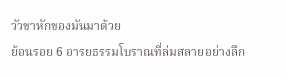วัวขาหักของมันมาด้วย
ย้อนรอย 6 อารยธรรมโบราณที่ล่มสลายอย่างลึก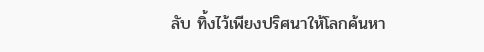ลับ ทิ้งไว้เพียงปริศนาให้โลกค้นหา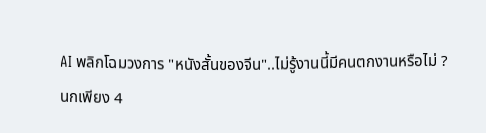AI พลิกโฉมวงการ "หนังสั้นของจีน"..ไม่รู้งานนี้มีคนตกงานหรือไม่ ?
นกเพียง 4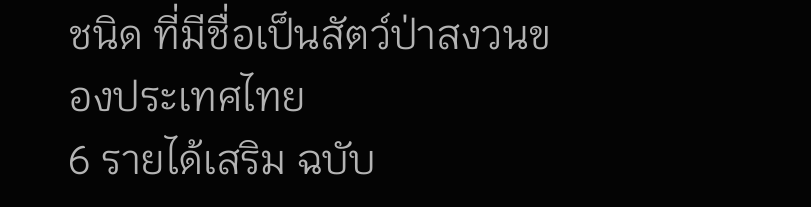ชนิด ที่มีชื่อเป็นสัตว์ป่าสงวนของประเทศไทย
6 รายได้เสริม ฉบับ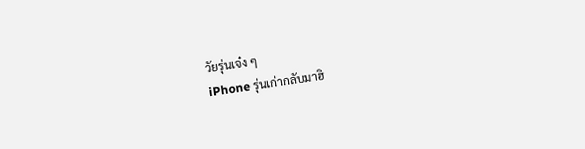วัยรุ่นเจ๋ง ๆ
iPhone รุ่นเก่ากลับมาฮิ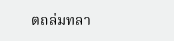ตถล่มทลา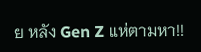ย หลัง Gen Z แห่ตามหา!!